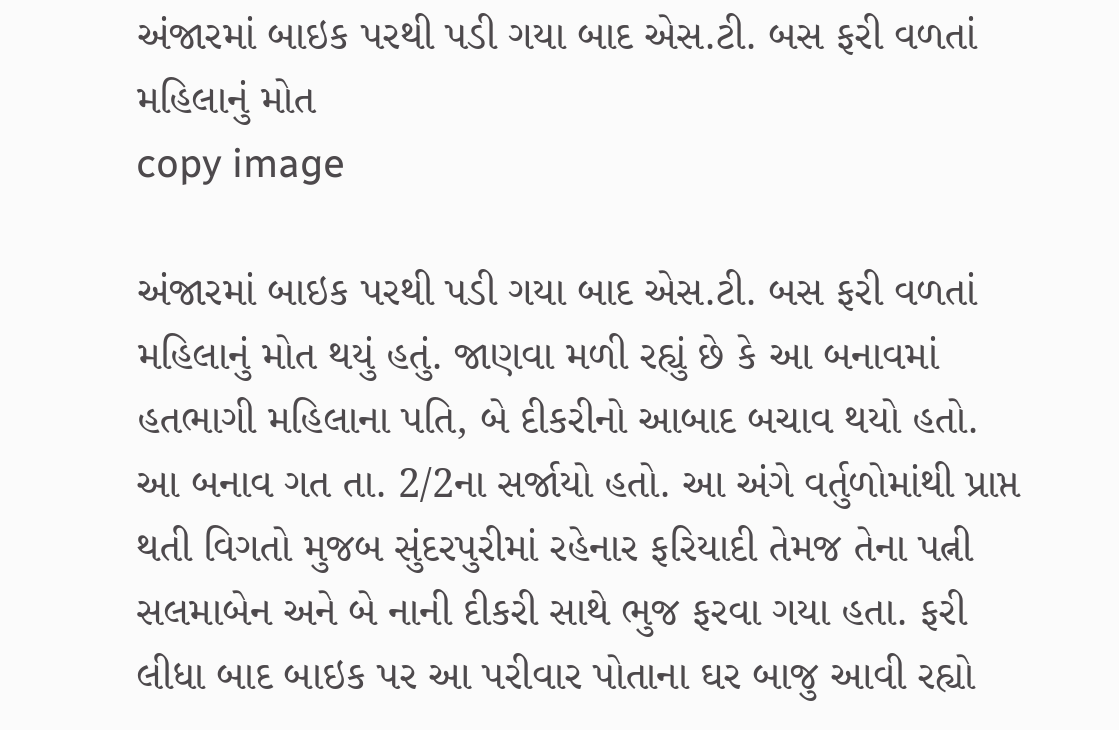અંજારમાં બાઇક પરથી પડી ગયા બાદ એસ.ટી. બસ ફરી વળતાં મહિલાનું મોત
copy image

અંજારમાં બાઇક પરથી પડી ગયા બાદ એસ.ટી. બસ ફરી વળતાં મહિલાનું મોત થયું હતું. જાણવા મળી રહ્યું છે કે આ બનાવમાં હતભાગી મહિલાના પતિ, બે દીકરીનો આબાદ બચાવ થયો હતો. આ બનાવ ગત તા. 2/2ના સર્જાયો હતો. આ અંગે વર્તુળોમાંથી પ્રાપ્ત થતી વિગતો મુજબ સુંદરપુરીમાં રહેનાર ફરિયાદી તેમજ તેના પત્ની સલમાબેન અને બે નાની દીકરી સાથે ભુજ ફરવા ગયા હતા. ફરી લીધા બાદ બાઇક પર આ પરીવાર પોતાના ઘર બાજુ આવી રહ્યો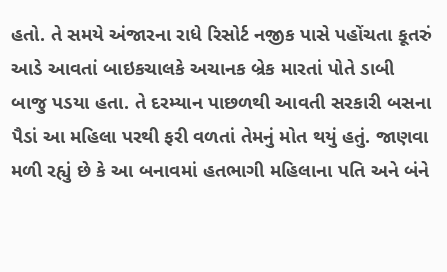હતો. તે સમયે અંજારના રાધે રિસોર્ટ નજીક પાસે પહોંચતા કૂતરું આડે આવતાં બાઇકચાલકે અચાનક બ્રેક મારતાં પોતે ડાબી બાજુ પડયા હતા. તે દરમ્યાન પાછળથી આવતી સરકારી બસના પૈડાં આ મહિલા પરથી ફરી વળતાં તેમનું મોત થયું હતું. જાણવા મળી રહ્યું છે કે આ બનાવમાં હતભાગી મહિલાના પતિ અને બંને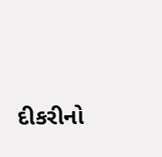દીકરીનો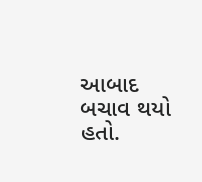આબાદ બચાવ થયો હતો.